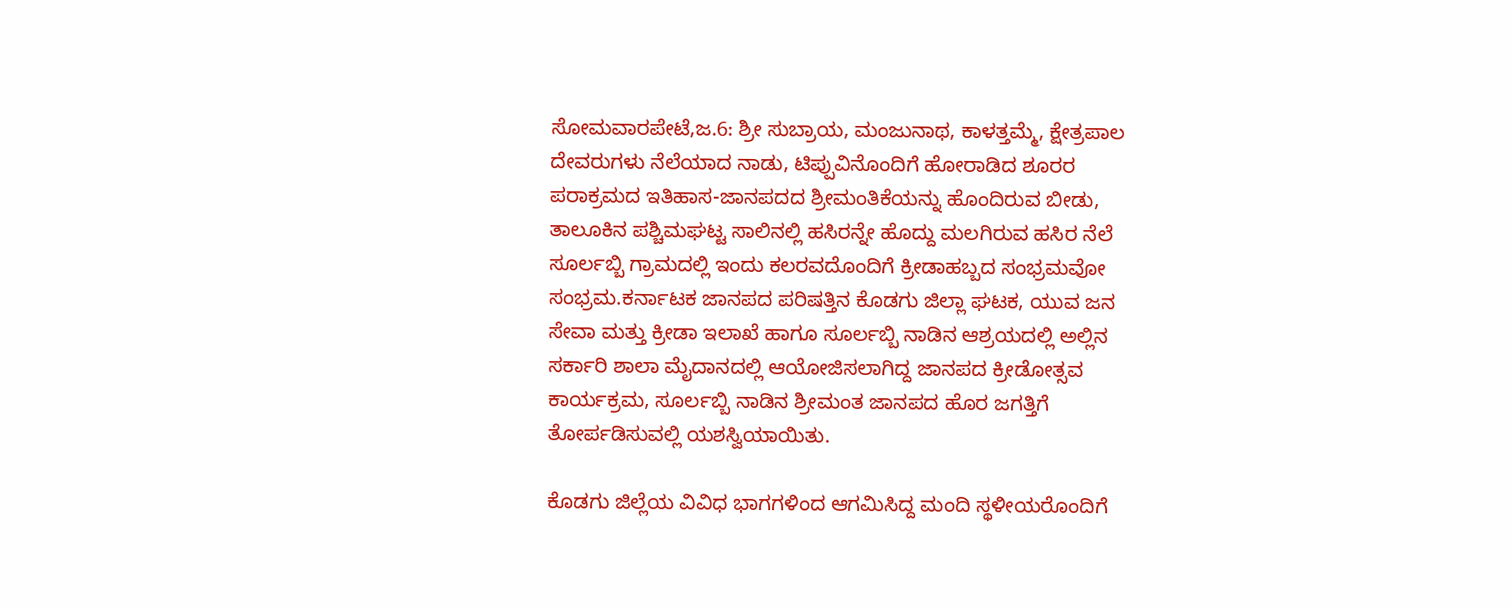ಸೋಮವಾರಪೇಟೆ,ಜ.6: ಶ್ರೀ ಸುಬ್ರಾಯ, ಮಂಜುನಾಥ, ಕಾಳತ್ತಮ್ಮೆ, ಕ್ಷೇತ್ರಪಾಲ ದೇವರುಗಳು ನೆಲೆಯಾದ ನಾಡು, ಟಿಪ್ಪುವಿನೊಂದಿಗೆ ಹೋರಾಡಿದ ಶೂರರ ಪರಾಕ್ರಮದ ಇತಿಹಾಸ-ಜಾನಪದದ ಶ್ರೀಮಂತಿಕೆಯನ್ನು ಹೊಂದಿರುವ ಬೀಡು, ತಾಲೂಕಿನ ಪಶ್ಚಿಮಘಟ್ಟ ಸಾಲಿನಲ್ಲಿ ಹಸಿರನ್ನೇ ಹೊದ್ದು ಮಲಗಿರುವ ಹಸಿರ ನೆಲೆ ಸೂರ್ಲಬ್ಬಿ ಗ್ರಾಮದಲ್ಲಿ ಇಂದು ಕಲರವದೊಂದಿಗೆ ಕ್ರೀಡಾಹಬ್ಬದ ಸಂಭ್ರಮವೋ ಸಂಭ್ರಮ.ಕರ್ನಾಟಕ ಜಾನಪದ ಪರಿಷತ್ತಿನ ಕೊಡಗು ಜಿಲ್ಲಾ ಘಟಕ, ಯುವ ಜನ ಸೇವಾ ಮತ್ತು ಕ್ರೀಡಾ ಇಲಾಖೆ ಹಾಗೂ ಸೂರ್ಲಬ್ಬಿ ನಾಡಿನ ಆಶ್ರಯದಲ್ಲಿ ಅಲ್ಲಿನ ಸರ್ಕಾರಿ ಶಾಲಾ ಮೈದಾನದಲ್ಲಿ ಆಯೋಜಿಸಲಾಗಿದ್ದ ಜಾನಪದ ಕ್ರೀಡೋತ್ಸವ ಕಾರ್ಯಕ್ರಮ, ಸೂರ್ಲಬ್ಬಿ ನಾಡಿನ ಶ್ರೀಮಂತ ಜಾನಪದ ಹೊರ ಜಗತ್ತಿಗೆ ತೋರ್ಪಡಿಸುವಲ್ಲಿ ಯಶಸ್ವಿಯಾಯಿತು.

ಕೊಡಗು ಜಿಲ್ಲೆಯ ವಿವಿಧ ಭಾಗಗಳಿಂದ ಆಗಮಿಸಿದ್ದ ಮಂದಿ ಸ್ಥಳೀಯರೊಂದಿಗೆ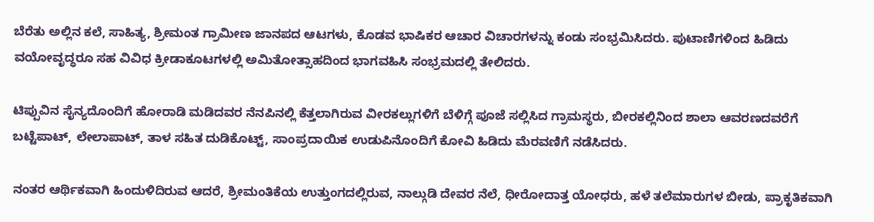ಬೆರೆತು ಅಲ್ಲಿನ ಕಲೆ, ಸಾಹಿತ್ಯ, ಶ್ರೀಮಂತ ಗ್ರಾಮೀಣ ಜಾನಪದ ಆಟಗಳು, ಕೊಡವ ಭಾಷಿಕರ ಆಚಾರ ವಿಚಾರಗಳನ್ನು ಕಂಡು ಸಂಭ್ರಮಿಸಿದರು. ಪುಟಾಣಿಗಳಿಂದ ಹಿಡಿದು ವಯೋವೃದ್ಧರೂ ಸಹ ವಿವಿಧ ಕ್ರೀಡಾಕೂಟಗಳಲ್ಲಿ ಅಮಿತೋತ್ಸಾಹದಿಂದ ಭಾಗವಹಿಸಿ ಸಂಭ್ರಮದಲ್ಲಿ ತೇಲಿದರು.

ಟಿಪ್ಪುವಿನ ಸೈನ್ಯದೊಂದಿಗೆ ಹೋರಾಡಿ ಮಡಿದವರ ನೆನಪಿನಲ್ಲಿ ಕೆತ್ತಲಾಗಿರುವ ವೀರಕಲ್ಲುಗಳಿಗೆ ಬೆಳಿಗ್ಗೆ ಪೂಜೆ ಸಲ್ಲಿಸಿದ ಗ್ರಾಮಸ್ಥರು, ಬೀರಕಲ್ಲಿನಿಂದ ಶಾಲಾ ಆವರಣದವರೆಗೆ ಬಟ್ಟೆಪಾಟ್, ಲೇಲಾಪಾಟ್, ತಾಳ ಸಹಿತ ದುಡಿಕೊಟ್ಟ್, ಸಾಂಪ್ರದಾಯಿಕ ಉಡುಪಿನೊಂದಿಗೆ ಕೋವಿ ಹಿಡಿದು ಮೆರವಣಿಗೆ ನಡೆಸಿದರು.

ನಂತರ ಆರ್ಥಿಕವಾಗಿ ಹಿಂದುಳಿದಿರುವ ಆದರೆ, ಶ್ರೀಮಂತಿಕೆಯ ಉತ್ತುಂಗದಲ್ಲಿರುವ, ನಾಲ್ಗುಡಿ ದೇವರ ನೆಲೆ, ಧೀರೋದಾತ್ತ ಯೋಧರು, ಹಳೆ ತಲೆಮಾರುಗಳ ಬೀಡು, ಪ್ರಾಕೃತಿಕವಾಗಿ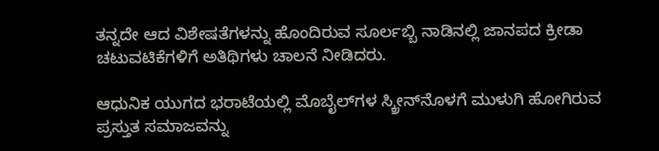ತನ್ನದೇ ಆದ ವಿಶೇಷತೆಗಳನ್ನು ಹೊಂದಿರುವ ಸೂರ್ಲಬ್ಬಿ ನಾಡಿನಲ್ಲಿ ಜಾನಪದ ಕ್ರೀಡಾ ಚಟುವಟಿಕೆಗಳಿಗೆ ಅತಿಥಿಗಳು ಚಾಲನೆ ನೀಡಿದರು.

ಆಧುನಿಕ ಯುಗದ ಭರಾಟೆಯಲ್ಲಿ ಮೊಬೈಲ್‍ಗಳ ಸ್ಕ್ರೀನ್‍ನೊಳಗೆ ಮುಳುಗಿ ಹೋಗಿರುವ ಪ್ರಸ್ತುತ ಸಮಾಜವನ್ನು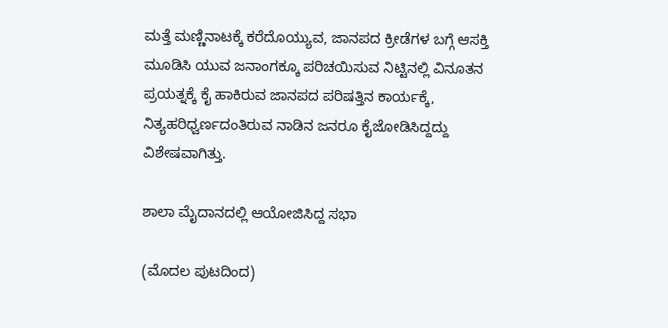ಮತ್ತೆ ಮಣ್ಣಿನಾಟಕ್ಕೆ ಕರೆದೊಯ್ಯುವ, ಜಾನಪದ ಕ್ರೀಡೆಗಳ ಬಗ್ಗೆ ಆಸಕ್ತಿ ಮೂಡಿಸಿ ಯುವ ಜನಾಂಗಕ್ಕೂ ಪರಿಚಯಿಸುವ ನಿಟ್ಟಿನಲ್ಲಿ ವಿನೂತನ ಪ್ರಯತ್ನಕ್ಕೆ ಕೈ ಹಾಕಿರುವ ಜಾನಪದ ಪರಿಷತ್ತಿನ ಕಾರ್ಯಕ್ಕೆ, ನಿತ್ಯಹರಿಧ್ವರ್ಣದಂತಿರುವ ನಾಡಿನ ಜನರೂ ಕೈಜೋಡಿಸಿದ್ದದ್ದು ವಿಶೇಷವಾಗಿತ್ತು.

ಶಾಲಾ ಮೈದಾನದಲ್ಲಿ ಆಯೋಜಿಸಿದ್ದ ಸಭಾ

(ಮೊದಲ ಪುಟದಿಂದ)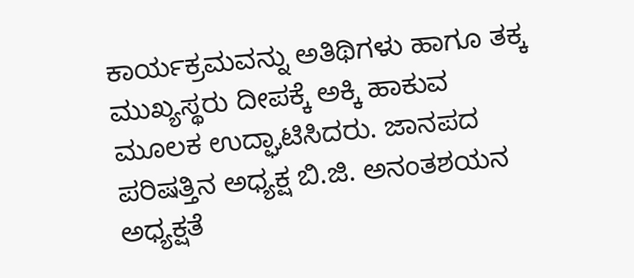ಕಾರ್ಯಕ್ರಮವನ್ನು ಅತಿಥಿಗಳು ಹಾಗೂ ತಕ್ಕ ಮುಖ್ಯಸ್ಥರು ದೀಪಕ್ಕೆ ಅಕ್ಕಿ ಹಾಕುವ ಮೂಲಕ ಉದ್ಘಾಟಿಸಿದರು. ಜಾನಪದ ಪರಿಷತ್ತಿನ ಅಧ್ಯಕ್ಷ ಬಿ.ಜಿ. ಅನಂತಶಯನ ಅಧ್ಯಕ್ಷತೆ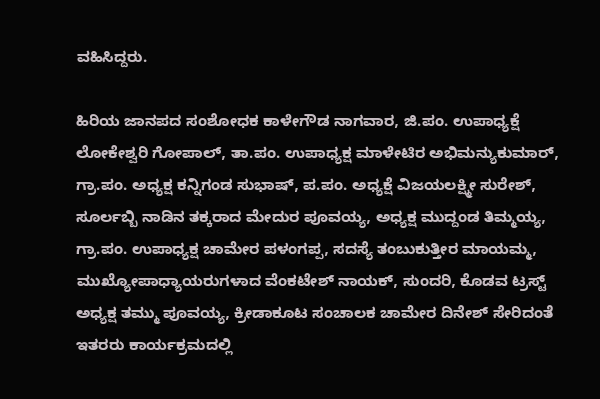ವಹಿಸಿದ್ದರು.

ಹಿರಿಯ ಜಾನಪದ ಸಂಶೋಧಕ ಕಾಳೇಗೌಡ ನಾಗವಾರ, ಜಿ.ಪಂ. ಉಪಾಧ್ಯಕ್ಷೆ ಲೋಕೇಶ್ವರಿ ಗೋಪಾಲ್, ತಾ.ಪಂ. ಉಪಾಧ್ಯಕ್ಷ ಮಾಳೇಟಿರ ಅಭಿಮನ್ಯುಕುಮಾರ್, ಗ್ರಾ.ಪಂ. ಅಧ್ಯಕ್ಷ ಕನ್ನಿಗಂಡ ಸುಭಾಷ್, ಪ.ಪಂ. ಅಧ್ಯಕ್ಷೆ ವಿಜಯಲಕ್ಷ್ಮೀ ಸುರೇಶ್, ಸೂರ್ಲಬ್ಬಿ ನಾಡಿನ ತಕ್ಕರಾದ ಮೇದುರ ಪೂವಯ್ಯ, ಅಧ್ಯಕ್ಷ ಮುದ್ದಂಡ ತಿಮ್ಮಯ್ಯ, ಗ್ರಾ.ಪಂ. ಉಪಾಧ್ಯಕ್ಷ ಚಾಮೇರ ಪಳಂಗಪ್ಪ, ಸದಸ್ಯೆ ತಂಬುಕುತ್ತೀರ ಮಾಯಮ್ಮ, ಮುಖ್ಯೋಪಾಧ್ಯಾಯರುಗಳಾದ ವೆಂಕಟೇಶ್ ನಾಯಕ್, ಸುಂದರಿ, ಕೊಡವ ಟ್ರಸ್ಟ್ ಅಧ್ಯಕ್ಷ ತಮ್ಮು ಪೂವಯ್ಯ, ಕ್ರೀಡಾಕೂಟ ಸಂಚಾಲಕ ಚಾಮೇರ ದಿನೇಶ್ ಸೇರಿದಂತೆ ಇತರರು ಕಾರ್ಯಕ್ರಮದಲ್ಲಿ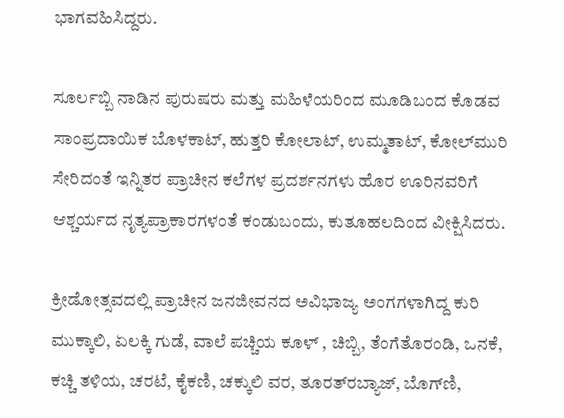ಭಾಗವಹಿಸಿದ್ದರು.

ಸೂರ್ಲಬ್ಬಿ ನಾಡಿನ ಪುರುಷರು ಮತ್ತು ಮಹಿಳೆಯರಿಂದ ಮೂಡಿಬಂದ ಕೊಡವ ಸಾಂಪ್ರದಾಯಿಕ ಬೊಳಕಾಟ್, ಹುತ್ತರಿ ಕೋಲಾಟ್, ಉಮ್ಮತಾಟ್, ಕೋಲ್‍ಮುರಿ ಸೇರಿದಂತೆ ಇನ್ನಿತರ ಪ್ರಾಚೀನ ಕಲೆಗಳ ಪ್ರದರ್ಶನಗಳು ಹೊರ ಊರಿನವರಿಗೆ ಆಶ್ಚರ್ಯದ ನೃತ್ಯಪ್ರಾಕಾರಗಳಂತೆ ಕಂಡುಬಂದು, ಕುತೂಹಲದಿಂದ ವೀಕ್ಷಿಸಿದರು.

ಕ್ರೀಡೋತ್ಸವದಲ್ಲಿ ಪ್ರಾಚೀನ ಜನಜೀವನದ ಅವಿಭಾಜ್ಯ ಅಂಗಗಳಾಗಿದ್ದ ಕುರಿ ಮುಕ್ಕಾಲಿ, ಏಲಕ್ಕಿ ಗುಡೆ, ವಾಲೆ ಪಚ್ಚಿಯ ಕೂಳ್ , ಚಿಬ್ಬಿ, ತೆಂಗೆತೊರಂಡಿ, ಒನಕೆ, ಕಚ್ಚಿ ತಳಿಯ, ಚರಟೆ, ಕೈಕಣಿ, ಚಕ್ಕುಲಿ ವರ, ತೂರತ್‍ರಬ್ಯಾಜ್, ಬೊಗ್‍ಣಿ,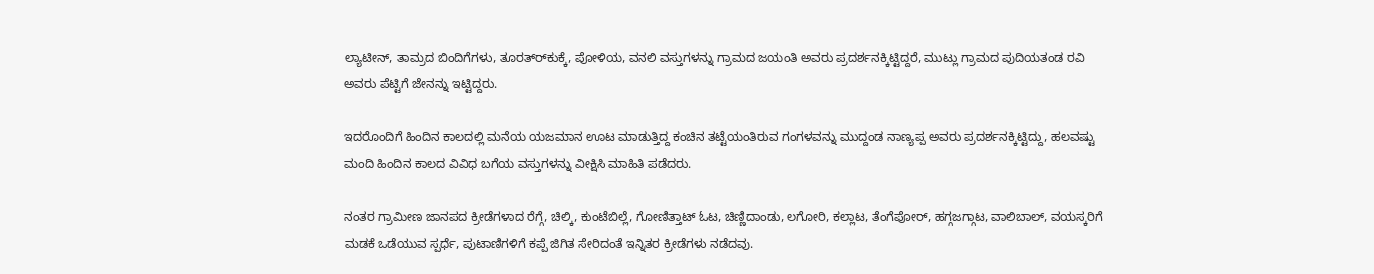ಲ್ಯಾಟೀನ್, ತಾಮ್ರದ ಬಿಂದಿಗೆಗಳು, ತೂರತ್‍ರ್‍ಕುಕ್ಕೆ, ಪೋಳಿಯ, ವನಲಿ ವಸ್ತುಗಳನ್ನು ಗ್ರಾಮದ ಜಯಂತಿ ಅವರು ಪ್ರದರ್ಶನಕ್ಕಿಟ್ಟಿದ್ದರೆ, ಮುಟ್ಲು ಗ್ರಾಮದ ಪುದಿಯತಂಡ ರವಿ ಅವರು ಪೆಟ್ಟಿಗೆ ಜೇನನ್ನು ಇಟ್ಟಿದ್ದರು.

ಇದರೊಂದಿಗೆ ಹಿಂದಿನ ಕಾಲದಲ್ಲಿ ಮನೆಯ ಯಜಮಾನ ಊಟ ಮಾಡುತ್ತಿದ್ದ ಕಂಚಿನ ತಟ್ಟೆಯಂತಿರುವ ಗಂಗಳವನ್ನು ಮುದ್ದಂಡ ನಾಣ್ಯಪ್ಪ ಅವರು ಪ್ರದರ್ಶನಕ್ಕಿಟ್ಟಿದ್ದು, ಹಲವಷ್ಟು ಮಂದಿ ಹಿಂದಿನ ಕಾಲದ ವಿವಿಧ ಬಗೆಯ ವಸ್ತುಗಳನ್ನು ವೀಕ್ಷಿಸಿ ಮಾಹಿತಿ ಪಡೆದರು.

ನಂತರ ಗ್ರಾಮೀಣ ಜಾನಪದ ಕ್ರೀಡೆಗಳಾದ ರೆಗ್ಗೆ, ಚಿಲ್ಕಿ, ಕುಂಟೆಬಿಲ್ಲೆ, ಗೋಣಿತ್ತಾಟ್ ಓಟ, ಚಿಣ್ಣಿದಾಂಡು, ಲಗೋರಿ, ಕಲ್ಲಾಟ, ತೆಂಗೆಪೋರ್, ಹಗ್ಗಜಗ್ಗಾಟ, ವಾಲಿಬಾಲ್, ವಯಸ್ಕರಿಗೆ ಮಡಕೆ ಒಡೆಯುವ ಸ್ಪರ್ಧೆ, ಪುಟಾಣಿಗಳಿಗೆ ಕಪ್ಪೆ ಜಿಗಿತ ಸೇರಿದಂತೆ ಇನ್ನಿತರ ಕ್ರೀಡೆಗಳು ನಡೆದವು.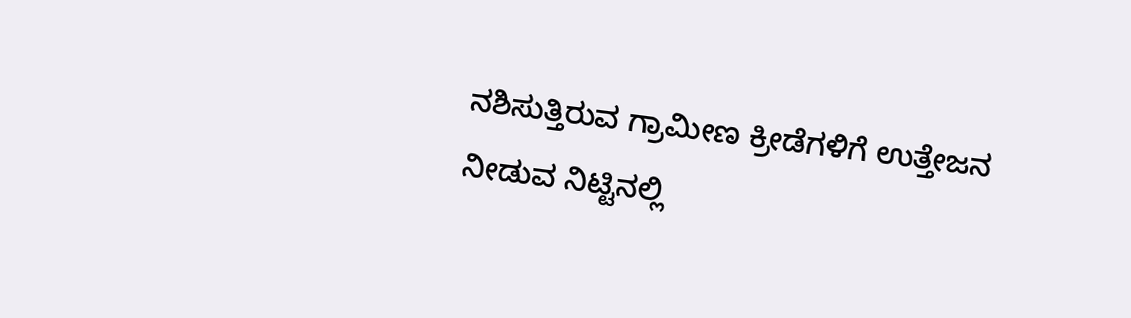ನಶಿಸುತ್ತಿರುವ ಗ್ರಾಮೀಣ ಕ್ರೀಡೆಗಳಿಗೆ ಉತ್ತೇಜನ ನೀಡುವ ನಿಟ್ಟಿನಲ್ಲಿ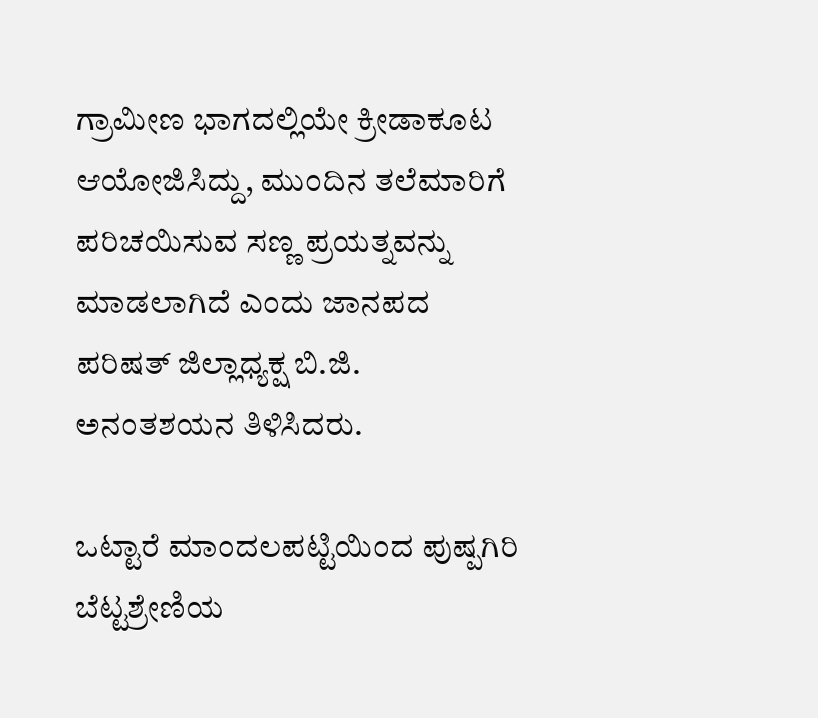ಗ್ರಾಮೀಣ ಭಾಗದಲ್ಲಿಯೇ ಕ್ರೀಡಾಕೂಟ ಆಯೋಜಿಸಿದ್ದು, ಮುಂದಿನ ತಲೆಮಾರಿಗೆ ಪರಿಚಯಿಸುವ ಸಣ್ಣ ಪ್ರಯತ್ನವನ್ನು ಮಾಡಲಾಗಿದೆ ಎಂದು ಜಾನಪದ ಪರಿಷತ್ ಜಿಲ್ಲಾಧ್ಯಕ್ಷ ಬಿ.ಜಿ. ಅನಂತಶಯನ ತಿಳಿಸಿದರು.

ಒಟ್ಟಾರೆ ಮಾಂದಲಪಟ್ಟಿಯಿಂದ ಪುಷ್ಪಗಿರಿ ಬೆಟ್ಟಶ್ರೇಣಿಯ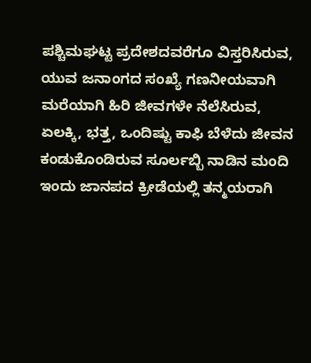ಪಶ್ಚಿಮಘಟ್ಟ ಪ್ರದೇಶದವರೆಗೂ ವಿಸ್ತರಿಸಿರುವ, ಯುವ ಜನಾಂಗದ ಸಂಖ್ಯೆ ಗಣನೀಯವಾಗಿ ಮರೆಯಾಗಿ ಹಿರಿ ಜೀವಗಳೇ ನೆಲೆಸಿರುವ, ಏಲಕ್ಕಿ, ಭತ್ತ, ಒಂದಿಷ್ಟು ಕಾಫಿ ಬೆಳೆದು ಜೀವನ ಕಂಡುಕೊಂಡಿರುವ ಸೂರ್ಲಬ್ಬಿ ನಾಡಿನ ಮಂದಿ ಇಂದು ಜಾನಪದ ಕ್ರೀಡೆಯಲ್ಲಿ ತನ್ಮಯರಾಗಿ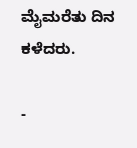ಮೈಮರೆತು ದಿನ ಕಳೆದರು.

-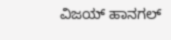ವಿಜಯ್ ಹಾನಗಲ್